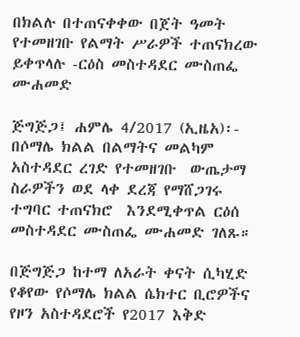በክልሉ በተጠናቀቀው በጀት ዓመት የተመዘገቡ የልማት ሥራዎች ተጠናክረው ይቀጥላሉ -ርዕስ መስተዳደር ሙስጠፌ ሙሐመድ

ጅግጅጋ፤ ሐምሌ 4/2017 (ኢዜአ)፡- በሶማሌ ክልል በልማትና መልካም አስተዳደር ረገድ የተመዘገቡ  ውጤታማ ስራዎችን ወደ ላቀ ደረጃ የማሸጋገሩ ተግባር ተጠናክሮ  እንደሚቀጥል ርዕሰ መስተዳደር ሙስጠፌ ሙሐመድ ገለጹ።

በጅግጅጋ ከተማ ለአራት ቀናት ሲካሂድ የቆየው የሶማሌ ክልል ሴክተር ቢሮዎችና የዞን አስተዳደሮች የ2017 እቅድ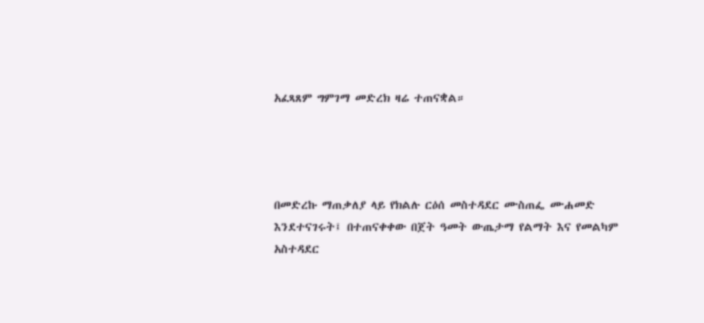አፈጻጸም ግምገማ መድረክ ዛሬ ተጠናቋል።




በመድረኩ ማጠቃለያ ላይ የክልሉ ርዕሰ መስተዳደር ሙስጠፌ ሙሐመድ እንደተናገሩት፤ በተጠናቀቀው በጀት ዓመት ውጤታማ የልማት እና የመልካም አስተዳደር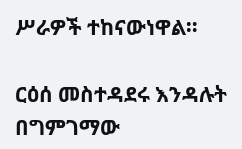ሥራዎች ተከናውነዋል።

ርዕሰ መስተዳደሩ እንዳሉት በግምገማው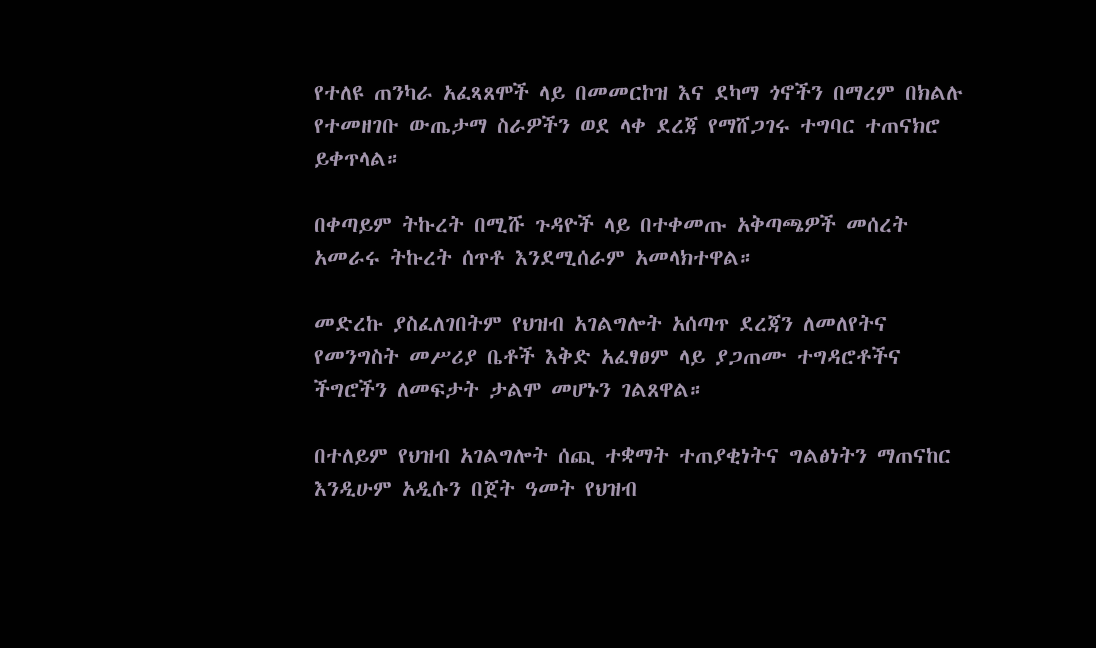የተለዩ ጠንካራ አፈጻጸሞች ላይ በመመርኮዝ እና ደካማ ጎኖችን በማረም በክልሉ የተመዘገቡ ውጤታማ ስራዎችን ወደ ላቀ ደረጃ የማሸጋገሩ ተግባር ተጠናክሮ ይቀጥላል።

በቀጣይም ትኩረት በሚሹ ጉዳዮች ላይ በተቀመጡ አቅጣጫዎች መሰረት አመራሩ ትኩረት ሰጥቶ እንደሚሰራም አመላክተዋል።

መድረኩ ያስፈለገበትም የህዝብ አገልግሎት አሰጣጥ ደረጃን ለመለየትና የመንግስት መሥሪያ ቤቶች እቅድ አፈፃፀም ላይ ያጋጠሙ ተግዳሮቶችና ችግሮችን ለመፍታት ታልሞ መሆኑን ገልጸዋል።

በተለይም የህዝብ አገልግሎት ሰጪ ተቋማት ተጠያቂነትና ግልፅነትን ማጠናከር እንዲሁም አዲሱን በጀት ዓመት የህዝብ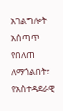አገልግሎት አሰጣጥ የበለጠ ለማጎልበት፣ የአስተዳደራዊ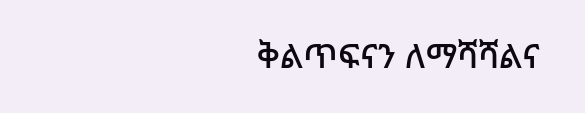ቅልጥፍናን ለማሻሻልና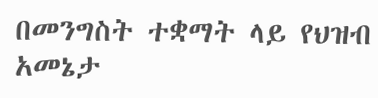በመንግስት ተቋማት ላይ የህዝብ አመኔታ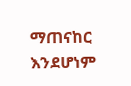ማጠናከር እንደሆነም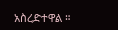አስረድተዋል ።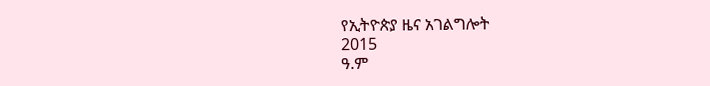የኢትዮጵያ ዜና አገልግሎት
2015
ዓ.ም